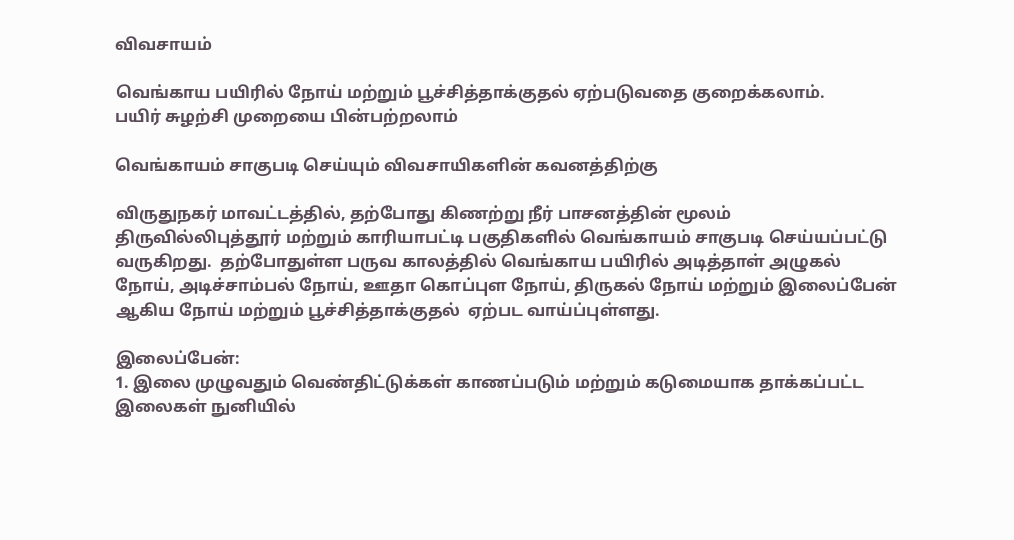விவசாயம்

வெங்காய பயிரில் நோய் மற்றும் பூச்சித்தாக்குதல் ஏற்படுவதை குறைக்கலாம்.
பயிர் சுழற்சி முறையை பின்பற்றலாம்

வெங்காயம் சாகுபடி செய்யும் விவசாயிகளின் கவனத்திற்கு

விருதுநகர் மாவட்டத்தில், தற்போது கிணற்று நீர் பாசனத்தின் மூலம் திருவில்லிபுத்தூர் மற்றும் காரியாபட்டி பகுதிகளில் வெங்காயம் சாகுபடி செய்யப்பட்டு வருகிறது.  தற்போதுள்ள பருவ காலத்தில் வெங்காய பயிரில் அடித்தாள் அழுகல் நோய், அடிச்சாம்பல் நோய், ஊதா கொப்புள நோய், திருகல் நோய் மற்றும் இலைப்பேன் ஆகிய நோய் மற்றும் பூச்சித்தாக்குதல்  ஏற்பட வாய்ப்புள்ளது.

இலைப்பேன்:
1. இலை முழுவதும் வெண்திட்டுக்கள் காணப்படும் மற்றும் கடுமையாக தாக்கப்பட்ட இலைகள் நுனியில்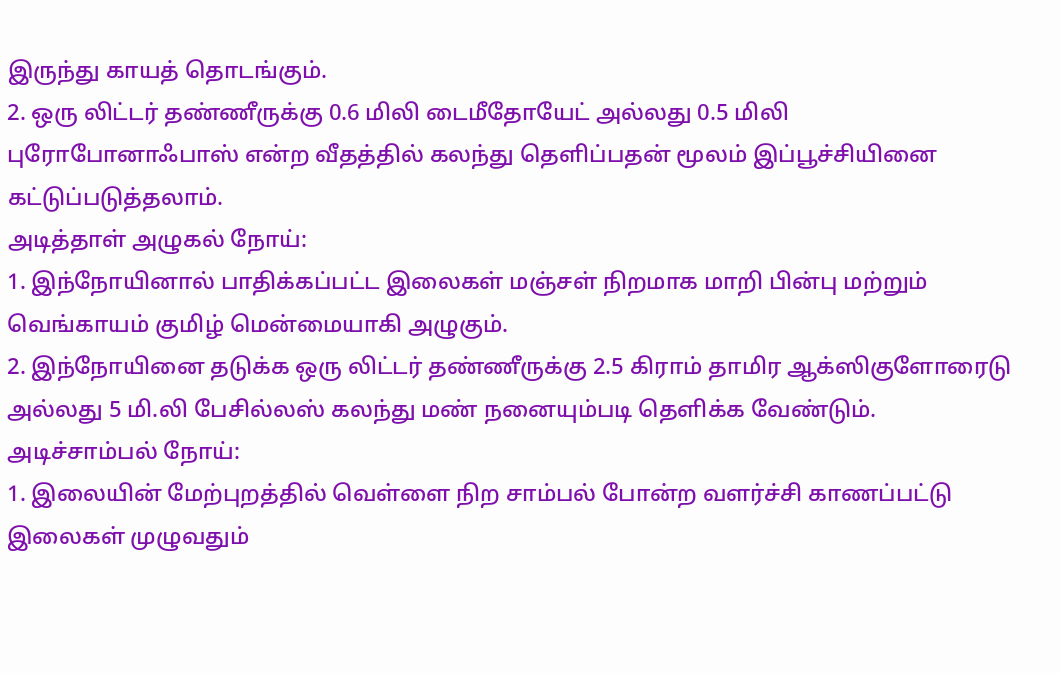இருந்து காயத் தொடங்கும்.
2. ஒரு லிட்டர் தண்ணீருக்கு 0.6 மிலி டைமீதோயேட் அல்லது 0.5 மிலி புரோபோனாஃபாஸ் என்ற வீதத்தில் கலந்து தெளிப்பதன் மூலம் இப்பூச்சியினை கட்டுப்படுத்தலாம்.
அடித்தாள் அழுகல் நோய்:
1. இந்நோயினால் பாதிக்கப்பட்ட இலைகள் மஞ்சள் நிறமாக மாறி பின்பு மற்றும் வெங்காயம் குமிழ் மென்மையாகி அழுகும்.
2. இந்நோயினை தடுக்க ஒரு லிட்டர் தண்ணீருக்கு 2.5 கிராம் தாமிர ஆக்ஸிகுளோரைடு அல்லது 5 மி.லி பேசில்லஸ் கலந்து மண் நனையும்படி தெளிக்க வேண்டும்.
அடிச்சாம்பல் நோய்:
1. இலையின் மேற்புறத்தில் வெள்ளை நிற சாம்பல் போன்ற வளர்ச்சி காணப்பட்டு இலைகள் முழுவதும்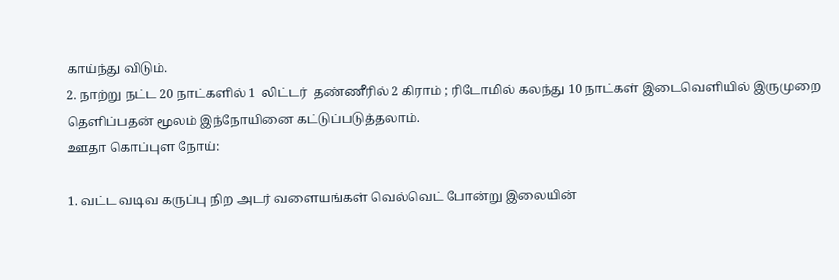காய்ந்து விடும்.
2. நாற்று நட்ட 20 நாட்களில் 1  லிட்டர்  தண்ணீரில் 2 கிராம் ; ரிடோமில் கலந்து 10 நாட்கள் இடைவெளியில் இருமுறை தெளிப்பதன் மூலம் இந்நோயினை கட்டுப்படுத்தலாம்.
ஊதா கொப்புள நோய்:

1. வட்ட வடிவ கருப்பு நிற அடர் வளையங்கள் வெல்வெட் போன்று இலையின்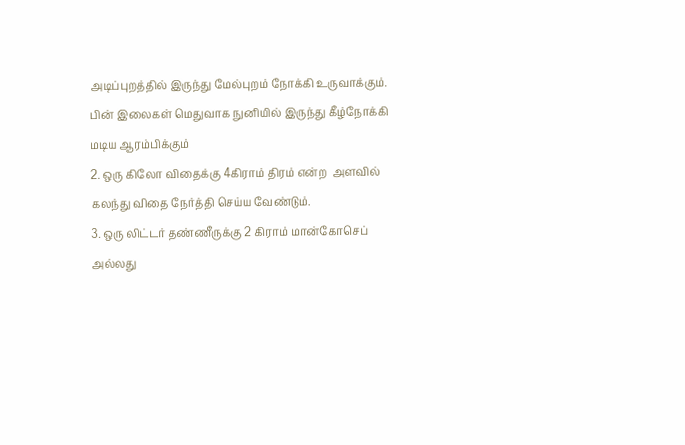அடிப்புறத்தில் இருந்து மேல்புறம் நோக்கி உருவாக்கும். பின் இலைகள் மெதுவாக நுனியில் இருந்து கீழ்நோக்கி மடிய ஆரம்பிக்கும்
2. ஒரு கிலோ விதைக்கு 4கிராம் திரம் என்ற  அளவில் கலந்து விதை நேர்த்தி செய்ய வேண்டும்.
3. ஒரு லிட்டர் தண்ணீருக்கு 2 கிராம் மான்கோசெப் அல்லது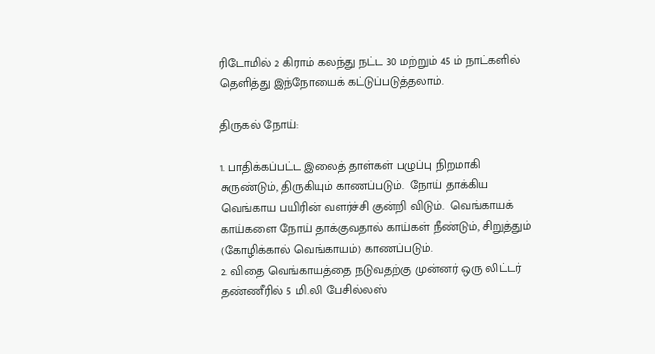ரிடோமில் 2 கிராம் கலந்து நட்ட 30 மற்றும் 45 ம் நாட்களில் தெளித்து இந்நோயைக் கட்டுப்படுத்தலாம்.

திருகல் நோய்:

1. பாதிக்கப்பட்ட இலைத் தாள்கள் பழுப்பு நிறமாகி சுருண்டும், திருகியும் காணப்படும்.  நோய் தாக்கிய வெங்காய பயிரின் வளர்ச்சி குன்றி விடும்.  வெங்காயக் காய்களை நோய் தாக்குவதால் காய்கள் நீண்டும், சிறுத்தும் (கோழிக்கால் வெங்காயம்) காணப்படும்.
2. விதை வெங்காயத்தை நடுவதற்கு முன்னர் ஒரு லிட்டர் தண்ணீரில் 5 மி.லி பேசில்லஸ்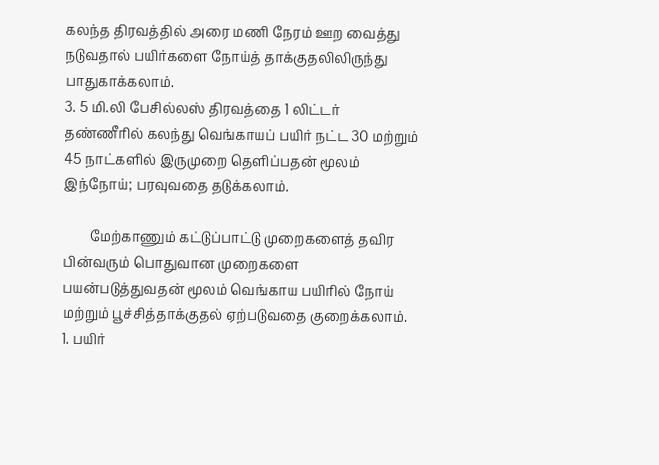கலந்த திரவத்தில் அரை மணி நேரம் ஊற வைத்து நடுவதால் பயிர்களை நோய்த் தாக்குதலிலிருந்து பாதுகாக்கலாம்.
3. 5 மி.லி பேசில்லஸ் திரவத்தை 1 லிட்டர் தண்ணீரில் கலந்து வெங்காயப் பயிர் நட்ட 30 மற்றும்  45 நாட்களில் இருமுறை தெளிப்பதன் மூலம் இந்நோய்; பரவுவதை தடுக்கலாம்.

        மேற்காணும் கட்டுப்பாட்டு முறைகளைத் தவிர பின்வரும் பொதுவான முறைகளை பயன்படுத்துவதன் மூலம் வெங்காய பயிரில் நோய் மற்றும் பூச்சித்தாக்குதல் ஏற்படுவதை குறைக்கலாம்.
1. பயிர்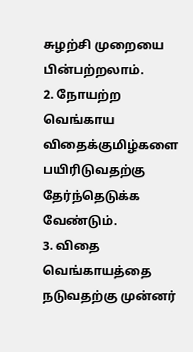சுழற்சி முறையை பின்பற்றலாம்.
2. நோயற்ற வெங்காய விதைக்குமிழ்களை பயிரிடுவதற்கு தேர்ந்தெடுக்க வேண்டும்.
3. விதை வெங்காயத்தை நடுவதற்கு முன்னர்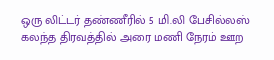ஒரு லிட்டர் தண்ணீரில் 5 மி.லி பேசில்லஸ் கலந்த திரவத்தில் அரை மணி நேரம் ஊற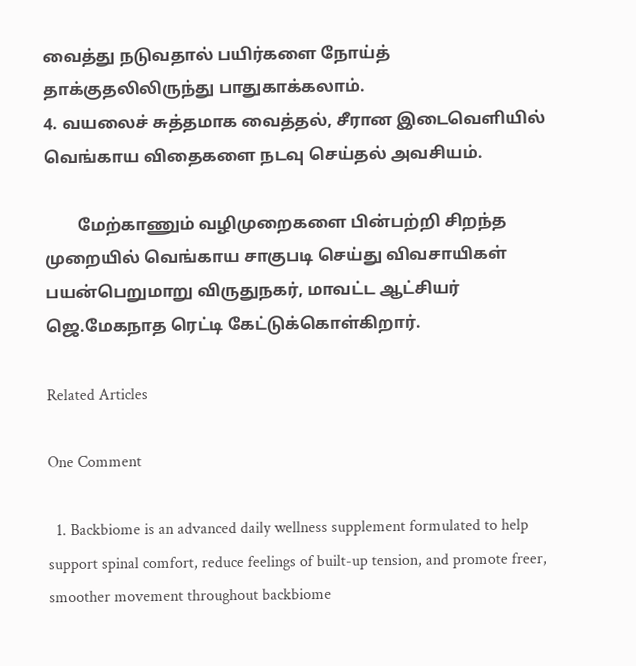வைத்து நடுவதால் பயிர்களை நோய்த் தாக்குதலிலிருந்து பாதுகாக்கலாம்.
4. வயலைச் சுத்தமாக வைத்தல், சீரான இடைவெளியில் வெங்காய விதைகளை நடவு செய்தல் அவசியம்.

        மேற்காணும் வழிமுறைகளை பின்பற்றி சிறந்த முறையில் வெங்காய சாகுபடி செய்து விவசாயிகள் பயன்பெறுமாறு விருதுநகர், மாவட்ட ஆட்சியர்            ஜெ.மேகநாத ரெட்டி கேட்டுக்கொள்கிறார்.

Related Articles

One Comment

  1. Backbiome is an advanced daily wellness supplement formulated to help support spinal comfort, reduce feelings of built-up tension, and promote freer, smoother movement throughout backbiome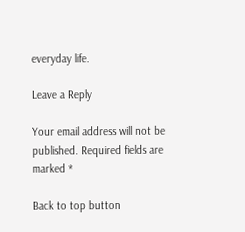everyday life.

Leave a Reply

Your email address will not be published. Required fields are marked *

Back to top button